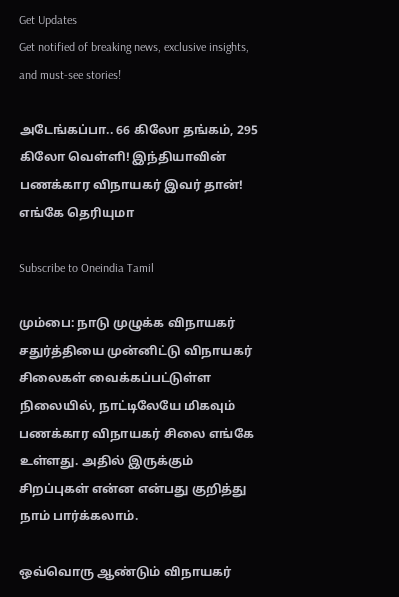Get Updates
Get notified of breaking news, exclusive insights, and must-see stories!

அடேங்கப்பா.. 66 கிலோ தங்கம், 295 கிலோ வெள்ளி! இந்தியாவின் பணக்கார விநாயகர் இவர் தான்! எங்கே தெரியுமா

Subscribe to Oneindia Tamil

மும்பை: நாடு முழுக்க விநாயகர் சதுர்த்தியை முன்னிட்டு விநாயகர் சிலைகள் வைக்கப்பட்டுள்ள நிலையில், நாட்டிலேயே மிகவும் பணக்கார விநாயகர் சிலை எங்கே உள்ளது. அதில் இருக்கும் சிறப்புகள் என்ன என்பது குறித்து நாம் பார்க்கலாம்.

ஒவ்வொரு ஆண்டும் விநாயகர்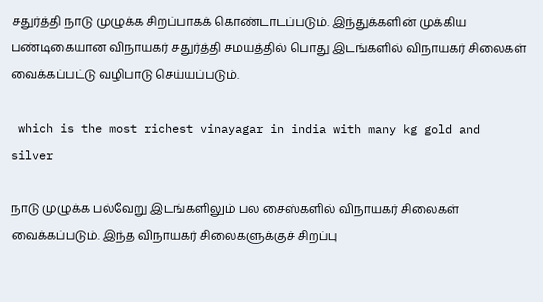சதுர்த்தி நாடு முழுக்க சிறப்பாகக் கொண்டாடப்படும். இந்துக்களின் முக்கிய பண்டிகையான விநாயகர் சதுர்த்தி சமயத்தில் பொது இடங்களில் விநாயகர் சிலைகள் வைக்கப்பட்டு வழிபாடு செய்யப்படும்.

 which is the most richest vinayagar in india with many kg gold and silver

நாடு முழுக்க பல்வேறு இடங்களிலும் பல சைஸ்களில் விநாயகர் சிலைகள் வைக்கப்படும். இந்த விநாயகர் சிலைகளுக்குச் சிறப்பு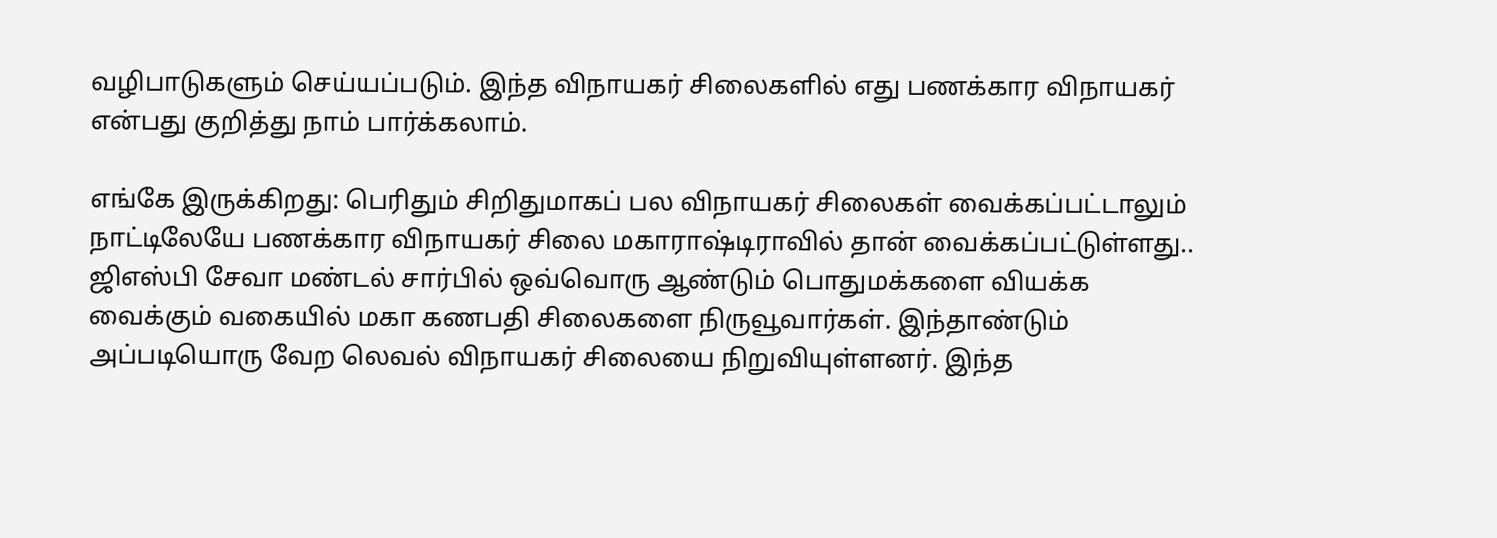வழிபாடுகளும் செய்யப்படும். இந்த விநாயகர் சிலைகளில் எது பணக்கார விநாயகர் என்பது குறித்து நாம் பார்க்கலாம்.

எங்கே இருக்கிறது: பெரிதும் சிறிதுமாகப் பல விநாயகர் சிலைகள் வைக்கப்பட்டாலும் நாட்டிலேயே பணக்கார விநாயகர் சிலை மகாராஷ்டிராவில் தான் வைக்கப்பட்டுள்ளது.. ஜிஎஸ்பி சேவா மண்டல் சார்பில் ஒவ்வொரு ஆண்டும் பொதுமக்களை வியக்க வைக்கும் வகையில் மகா கணபதி சிலைகளை நிருவூவார்கள். இந்தாண்டும் அப்படியொரு வேற லெவல் விநாயகர் சிலையை நிறுவியுள்ளனர். இந்த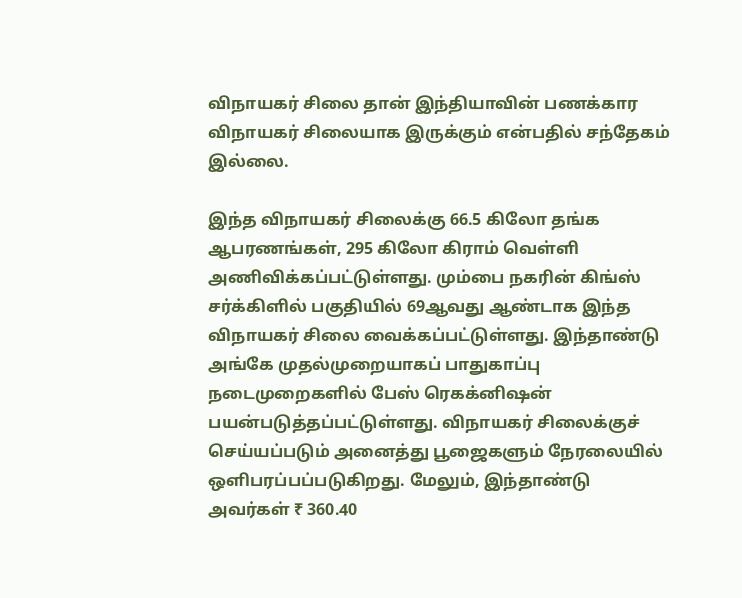விநாயகர் சிலை தான் இந்தியாவின் பணக்கார விநாயகர் சிலையாக இருக்கும் என்பதில் சந்தேகம் இல்லை.

இந்த விநாயகர் சிலைக்கு 66.5 கிலோ தங்க ஆபரணங்கள், 295 கிலோ கிராம் வெள்ளி அணிவிக்கப்பட்டுள்ளது. மும்பை நகரின் கிங்ஸ் சர்க்கிளில் பகுதியில் 69ஆவது ஆண்டாக இந்த விநாயகர் சிலை வைக்கப்பட்டுள்ளது. இந்தாண்டு அங்கே முதல்முறையாகப் பாதுகாப்பு நடைமுறைகளில் பேஸ் ரெகக்னிஷன் பயன்படுத்தப்பட்டுள்ளது. விநாயகர் சிலைக்குச் செய்யப்படும் அனைத்து பூஜைகளும் நேரலையில் ஒளிபரப்பப்படுகிறது. மேலும், இந்தாண்டு அவர்கள் ₹ 360.40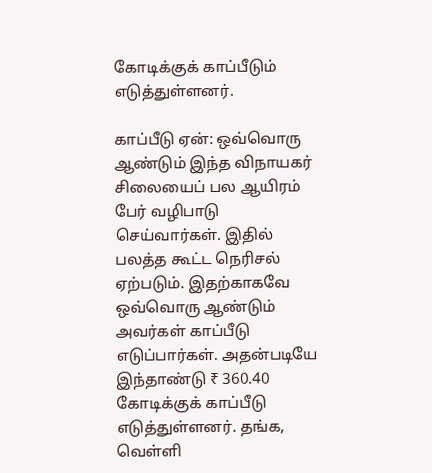கோடிக்குக் காப்பீடும் எடுத்துள்ளனர்.

காப்பீடு ஏன்: ஒவ்வொரு ஆண்டும் இந்த விநாயகர் சிலையைப் பல ஆயிரம் பேர் வழிபாடு செய்வார்கள். இதில் பலத்த கூட்ட நெரிசல் ஏற்படும். இதற்காகவே ஒவ்வொரு ஆண்டும் அவர்கள் காப்பீடு எடுப்பார்கள். அதன்படியே இந்தாண்டு ₹ 360.40 கோடிக்குக் காப்பீடு எடுத்துள்ளனர். தங்க, வெள்ளி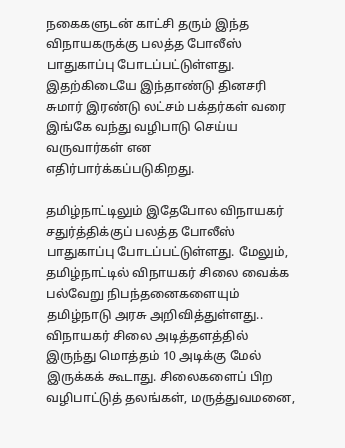நகைகளுடன் காட்சி தரும் இந்த விநாயகருக்கு பலத்த போலீஸ் பாதுகாப்பு போடப்பட்டுள்ளது. இதற்கிடையே இந்தாண்டு தினசரி சுமார் இரண்டு லட்சம் பக்தர்கள் வரை இங்கே வந்து வழிபாடு செய்ய வருவார்கள் என எதிர்பார்க்கப்படுகிறது.

தமிழ்நாட்டிலும் இதேபோல விநாயகர் சதுர்த்திக்குப் பலத்த போலீஸ் பாதுகாப்பு போடப்பட்டுள்ளது. மேலும், தமிழ்நாட்டில் விநாயகர் சிலை வைக்க பல்வேறு நிபந்தனைகளையும் தமிழ்நாடு அரசு அறிவித்துள்ளது.. விநாயகர் சிலை அடித்தளத்தில் இருந்து மொத்தம் 10 அடிக்கு மேல் இருக்கக் கூடாது. சிலைகளைப் பிற வழிபாட்டுத் தலங்கள், மருத்துவமனை,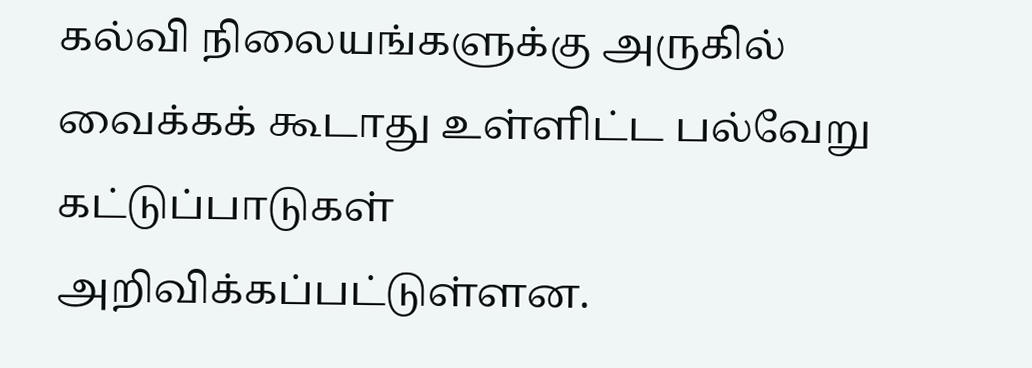கல்வி நிலையங்களுக்கு அருகில் வைக்கக் கூடாது உள்ளிட்ட பல்வேறு கட்டுப்பாடுகள் அறிவிக்கப்பட்டுள்ளன.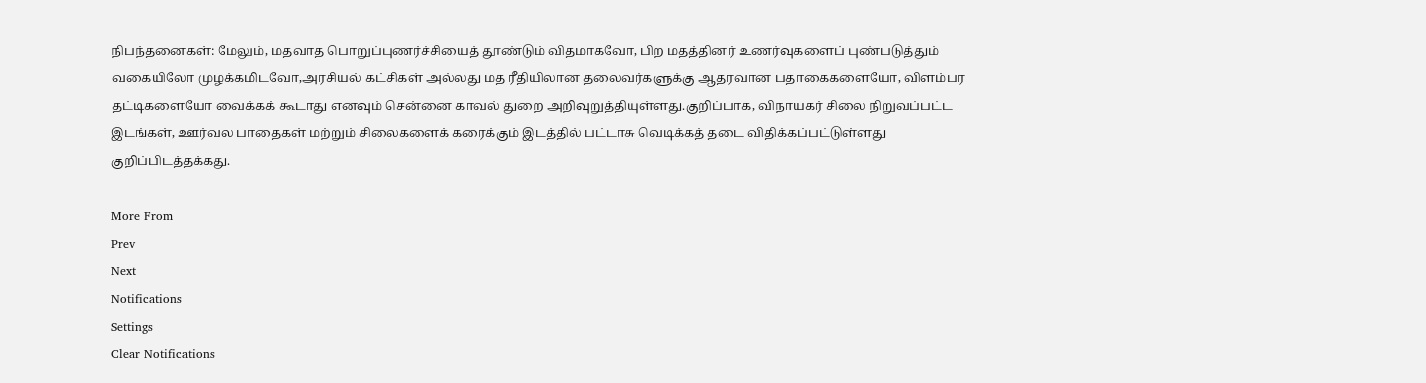நிபந்தனைகள்: மேலும், மதவாத பொறுப்புணர்ச்சியைத் தூண்டும் விதமாகவோ, பிற மதத்தினர் உணர்வுகளைப் புண்படுத்தும் வகையிலோ முழக்கமிடவோ,அரசியல் கட்சிகள் அல்லது மத ரீதியிலான தலைவர்களுக்கு ஆதரவான பதாகைகளையோ, விளம்பர தட்டிகளையோ வைக்கக் கூடாது எனவும் சென்னை காவல் துறை அறிவுறுத்தியுள்ளது.குறிப்பாக, விநாயகர் சிலை நிறுவப்பட்ட இடங்கள், ஊர்வல பாதைகள் மற்றும் சிலைகளைக் கரைக்கும் இடத்தில் பட்டாசு வெடிக்கத் தடை விதிக்கப்பட்டுள்ளது குறிப்பிடத்தக்கது.

More From
Prev
Next
Notifications
Settings
Clear Notifications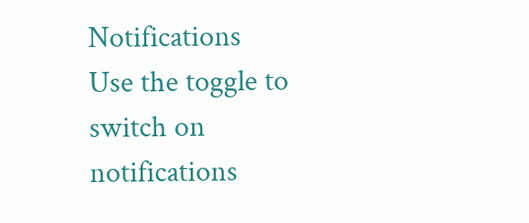Notifications
Use the toggle to switch on notifications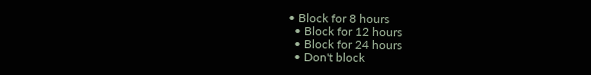• Block for 8 hours
  • Block for 12 hours
  • Block for 24 hours
  • Don't block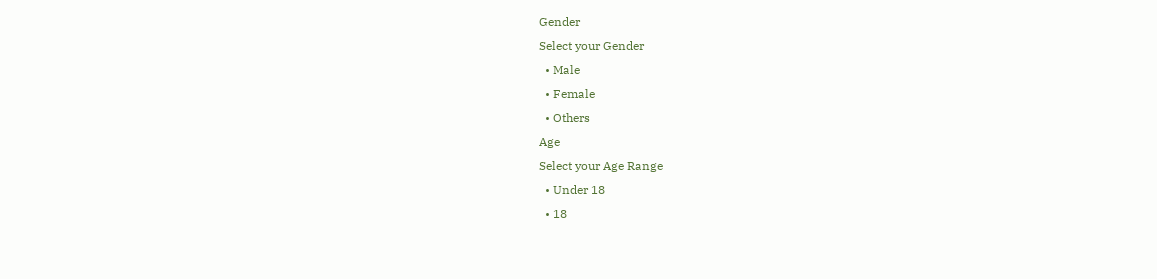Gender
Select your Gender
  • Male
  • Female
  • Others
Age
Select your Age Range
  • Under 18
  • 18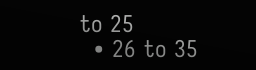to 25
  • 26 to 35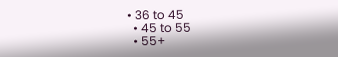• 36 to 45
  • 45 to 55
  • 55+